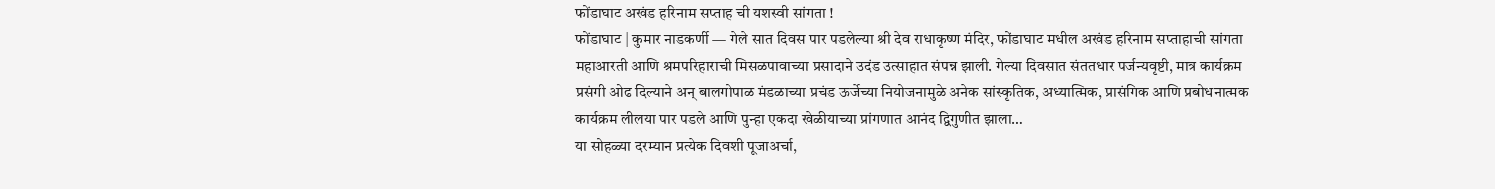फोंडाघाट अखंड हरिनाम सप्ताह ची यशस्वी सांगता !
फोंडाघाट | कुमार नाडकर्णी — गेले सात दिवस पार पडलेल्या श्री देव राधाकृष्ण मंदिर, फोंडाघाट मधील अखंड हरिनाम सप्ताहाची सांगता महाआरती आणि श्रमपरिहाराची मिसळपावाच्या प्रसादाने उदंड उत्साहात संपन्न झाली. गेल्या दिवसात संततधार पर्जन्यवृष्टी, मात्र कार्यक्रम प्रसंगी ओढ दिल्याने अन् बालगोपाळ मंडळाच्या प्रचंड ऊर्जेच्या नियोजनामुळे अनेक सांस्कृतिक, अध्यात्मिक, प्रासंगिक आणि प्रबोधनात्मक कार्यक्रम लीलया पार पडले आणि पुन्हा एकदा खेळीयाच्या प्रांगणात आनंद द्विगुणीत झाला…
या सोहळ्या दरम्यान प्रत्येक दिवशी पूजाअर्चा,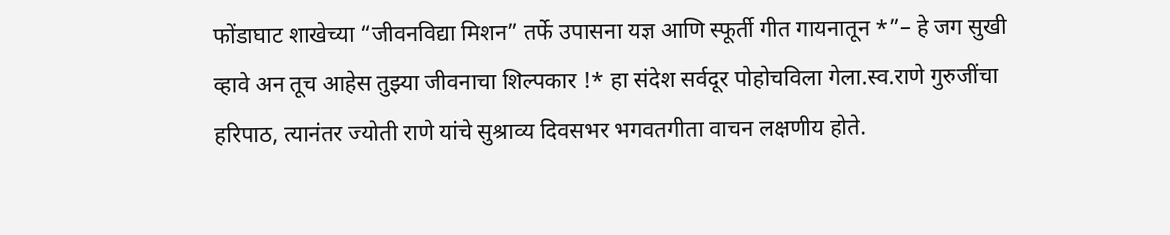फोंडाघाट शाखेच्या “जीवनविद्या मिशन” तर्फे उपासना यज्ञ आणि स्फूर्ती गीत गायनातून *”– हे जग सुखी व्हावे अन तूच आहेस तुझ्या जीवनाचा शिल्पकार !* हा संदेश सर्वदूर पोहोचविला गेला.स्व.राणे गुरुजींचा हरिपाठ, त्यानंतर ज्योती राणे यांचे सुश्राव्य दिवसभर भगवतगीता वाचन लक्षणीय होते.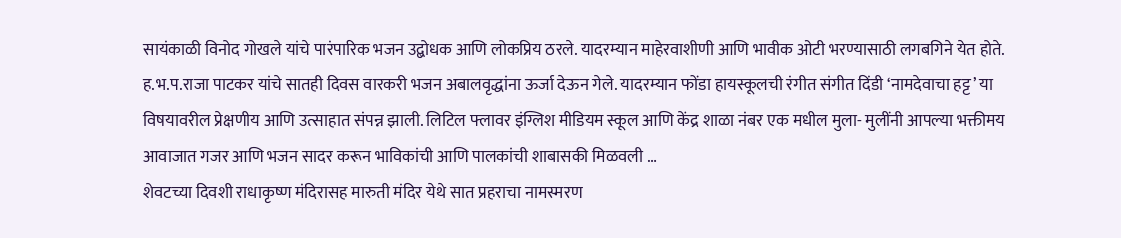सायंकाळी विनोद गोखले यांचे पारंपारिक भजन उद्बोधक आणि लोकप्रिय ठरले. यादरम्यान माहेरवाशीणी आणि भावीक ओटी भरण्यासाठी लगबगिने येत होते. ह.भ.प.राजा पाटकर यांचे सातही दिवस वारकरी भजन अबालवृद्धांना ऊर्जा देऊन गेले. यादरम्यान फोंडा हायस्कूलची रंगीत संगीत दिंडी ‘नामदेवाचा हट्ट’ या विषयावरील प्रेक्षणीय आणि उत्साहात संपन्न झाली. लिटिल फ्लावर इंग्लिश मीडियम स्कूल आणि केंद्र शाळा नंबर एक मधील मुला- मुलींनी आपल्या भक्तीमय आवाजात गजर आणि भजन सादर करून भाविकांची आणि पालकांची शाबासकी मिळवली …
शेवटच्या दिवशी राधाकृष्ण मंदिरासह मारुती मंदिर येथे सात प्रहराचा नामस्मरण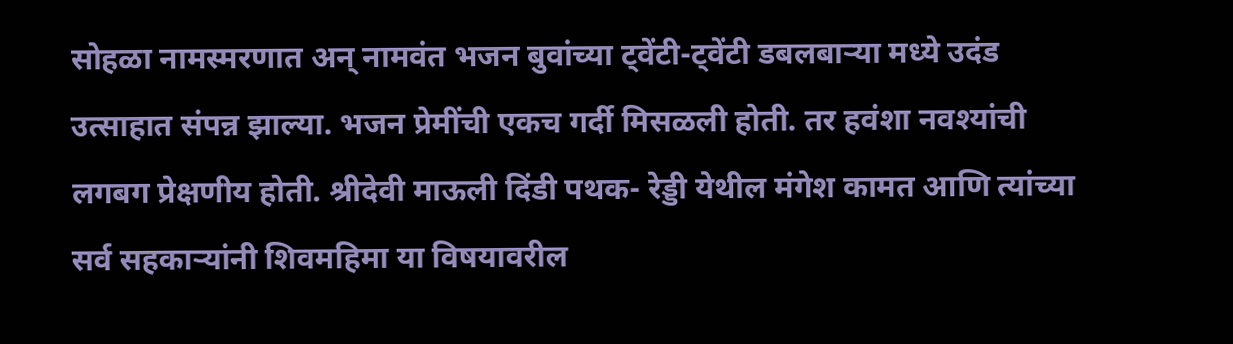सोहळा नामस्मरणात अन् नामवंत भजन बुवांच्या ट्वेंटी-ट्वेंटी डबलबाऱ्या मध्ये उदंड उत्साहात संपन्न झाल्या. भजन प्रेमींची एकच गर्दी मिसळली होती. तर हवंशा नवश्यांची लगबग प्रेक्षणीय होती. श्रीदेवी माऊली दिंडी पथक- रेड्डी येथील मंगेश कामत आणि त्यांच्या सर्व सहकाऱ्यांनी शिवमहिमा या विषयावरील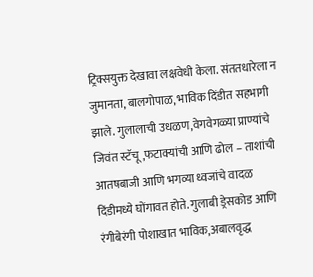ट्रिक्सयुक्त देखावा लक्षवेधी केला. संततधारेला न जुमानता, बालगोपाळ, भाविक दिंडीत सहभागी झाले. गुलालाची उधळण,वेगवेगळ्या प्राण्यांचे जिवंत स्टॅचू,फटाक्यांची आणि ढोल – ताशांची आतषबाजी आणि भगव्या ध्वजांचे वादळ दिंडीमध्ये घोंगावत होते. गुलाबी ड्रेसकोड आणि रंगीबेरंगी पोशाखात भाविक,अबालवृद्ध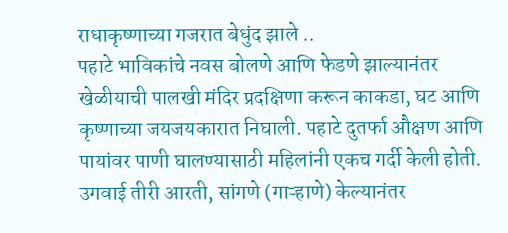राधाकृष्णाच्या गजरात बेधुंद झाले ..
पहाटे भाविकांचे नवस बोलणे आणि फेडणे झाल्यानंतर खेळीयाची पालखी मंदिर प्रदक्षिणा करून काकडा, घट आणि कृष्णाच्या जयजयकारात निघाली. पहाटे दुतर्फा औक्षण आणि पायांवर पाणी घालण्यासाठी महिलांनी एकच गर्दी केली होती. उगवाई तीरी आरती, सांगणे (गाऱ्हाणे) केल्यानंतर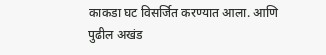काकडा घट विसर्जित करण्यात आला. आणि पुढील अखंड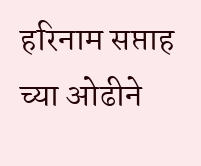हरिनाम सप्ताह च्या ओढीने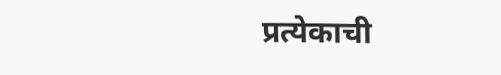प्रत्येकाची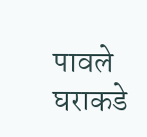पावले घराकडे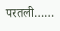परतली……